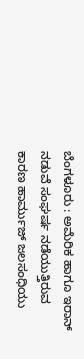ಬೆಂಗಳೂರು : ಅಮೆರಿಕ ಹಾಗೂ ಇರಾನ್ ನಡುವೆ ಸಂಘರ್ಷ ನಡೆಯುತ್ತಿರುವ ಕಾರಣ ಹಾರ್ಮುಜ್ ಜಲಸಂಧಿಯು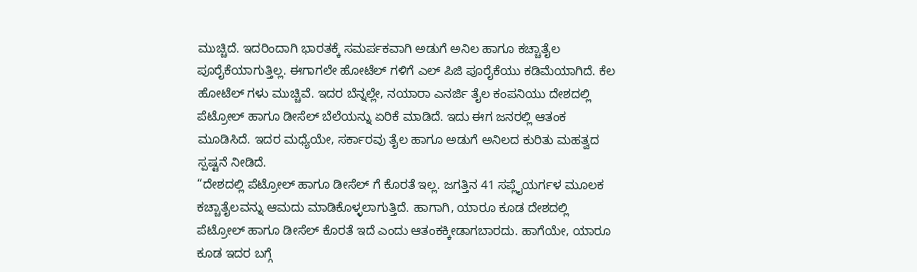ಮುಚ್ಚಿದೆ. ಇದರಿಂದಾಗಿ ಭಾರತಕ್ಕೆ ಸಮರ್ಪಕವಾಗಿ ಅಡುಗೆ ಅನಿಲ ಹಾಗೂ ಕಚ್ಚಾತೈಲ ಪೂರೈಕೆಯಾಗುತ್ತಿಲ್ಲ. ಈಗಾಗಲೇ ಹೋಟೆಲ್ ಗಳಿಗೆ ಎಲ್ ಪಿಜಿ ಪೂರೈಕೆಯು ಕಡಿಮೆಯಾಗಿದೆ. ಕೆಲ ಹೋಟೆಲ್ ಗಳು ಮುಚ್ಚಿವೆ. ಇದರ ಬೆನ್ನಲ್ಲೇ, ನಯಾರಾ ಎನರ್ಜಿ ತೈಲ ಕಂಪನಿಯು ದೇಶದಲ್ಲಿ ಪೆಟ್ರೋಲ್ ಹಾಗೂ ಡೀಸೆಲ್ ಬೆಲೆಯನ್ನು ಏರಿಕೆ ಮಾಡಿದೆ. ಇದು ಈಗ ಜನರಲ್ಲಿ ಆತಂಕ ಮೂಡಿಸಿದೆ. ಇದರ ಮಧ್ಯೆಯೇ, ಸರ್ಕಾರವು ತೈಲ ಹಾಗೂ ಅಡುಗೆ ಅನಿಲದ ಕುರಿತು ಮಹತ್ವದ ಸ್ಪಷ್ಟನೆ ನೀಡಿದೆ.
“ದೇಶದಲ್ಲಿ ಪೆಟ್ರೋಲ್ ಹಾಗೂ ಡೀಸೆಲ್ ಗೆ ಕೊರತೆ ಇಲ್ಲ. ಜಗತ್ತಿನ 41 ಸಪ್ಲೈಯರ್ಗಳ ಮೂಲಕ ಕಚ್ಚಾತೈಲವನ್ನು ಆಮದು ಮಾಡಿಕೊಳ್ಳಲಾಗುತ್ತಿದೆ. ಹಾಗಾಗಿ, ಯಾರೂ ಕೂಡ ದೇಶದಲ್ಲಿ ಪೆಟ್ರೋಲ್ ಹಾಗೂ ಡೀಸೆಲ್ ಕೊರತೆ ಇದೆ ಎಂದು ಆತಂಕಕ್ಕೀಡಾಗಬಾರದು. ಹಾಗೆಯೇ, ಯಾರೂ ಕೂಡ ಇದರ ಬಗ್ಗೆ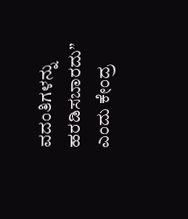ವದಂತಿಗಳನ್ನು ಹರಡಿಸಬಾರದು” ಎಂದು ಕೇಂದ್ರ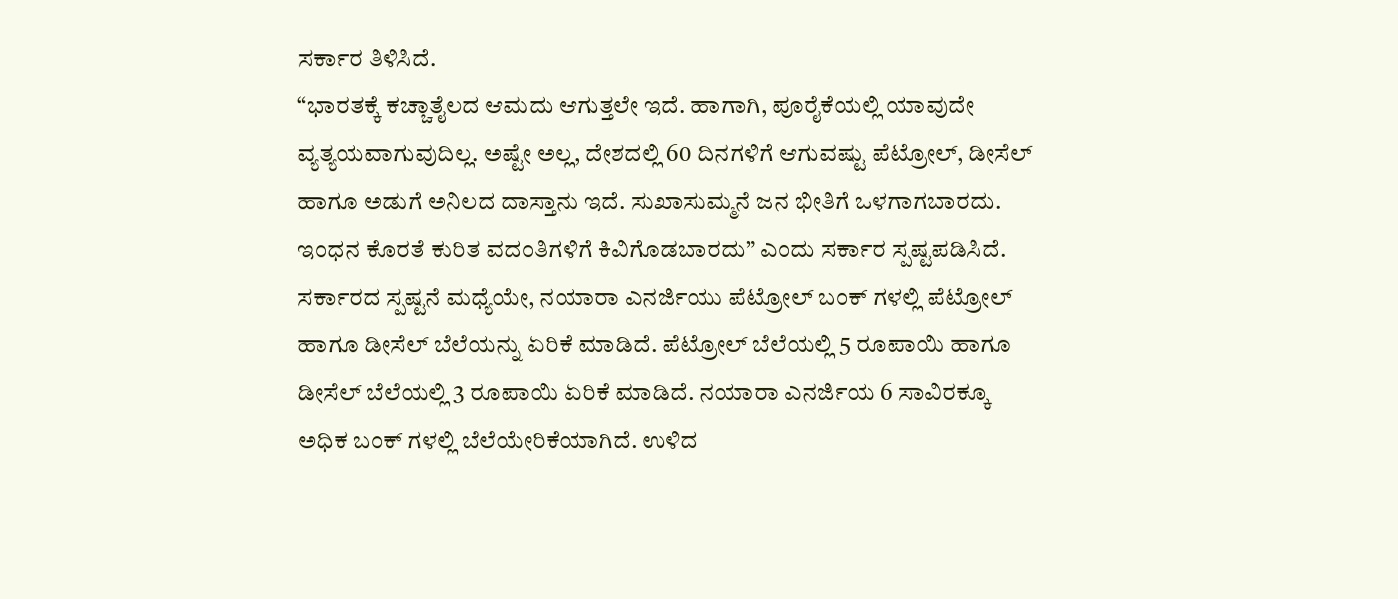ಸರ್ಕಾರ ತಿಳಿಸಿದೆ.
“ಭಾರತಕ್ಕೆ ಕಚ್ಚಾತೈಲದ ಆಮದು ಆಗುತ್ತಲೇ ಇದೆ. ಹಾಗಾಗಿ, ಪೂರೈಕೆಯಲ್ಲಿ ಯಾವುದೇ ವ್ಯತ್ಯಯವಾಗುವುದಿಲ್ಲ. ಅಷ್ಟೇ ಅಲ್ಲ, ದೇಶದಲ್ಲಿ 60 ದಿನಗಳಿಗೆ ಆಗುವಷ್ಟು ಪೆಟ್ರೋಲ್, ಡೀಸೆಲ್ ಹಾಗೂ ಅಡುಗೆ ಅನಿಲದ ದಾಸ್ತಾನು ಇದೆ. ಸುಖಾಸುಮ್ಮನೆ ಜನ ಭೀತಿಗೆ ಒಳಗಾಗಬಾರದು. ಇಂಧನ ಕೊರತೆ ಕುರಿತ ವದಂತಿಗಳಿಗೆ ಕಿವಿಗೊಡಬಾರದು” ಎಂದು ಸರ್ಕಾರ ಸ್ಪಷ್ಟಪಡಿಸಿದೆ.
ಸರ್ಕಾರದ ಸ್ಪಷ್ಟನೆ ಮಧ್ಯೆಯೇ, ನಯಾರಾ ಎನರ್ಜಿಯು ಪೆಟ್ರೋಲ್ ಬಂಕ್ ಗಳಲ್ಲಿ ಪೆಟ್ರೋಲ್ ಹಾಗೂ ಡೀಸೆಲ್ ಬೆಲೆಯನ್ನು ಏರಿಕೆ ಮಾಡಿದೆ. ಪೆಟ್ರೋಲ್ ಬೆಲೆಯಲ್ಲಿ 5 ರೂಪಾಯಿ ಹಾಗೂ ಡೀಸೆಲ್ ಬೆಲೆಯಲ್ಲಿ 3 ರೂಪಾಯಿ ಏರಿಕೆ ಮಾಡಿದೆ. ನಯಾರಾ ಎನರ್ಜಿಯ 6 ಸಾವಿರಕ್ಕೂ ಅಧಿಕ ಬಂಕ್ ಗಳಲ್ಲಿ ಬೆಲೆಯೇರಿಕೆಯಾಗಿದೆ. ಉಳಿದ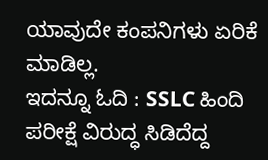ಯಾವುದೇ ಕಂಪನಿಗಳು ಏರಿಕೆ ಮಾಡಿಲ್ಲ.
ಇದನ್ನೂ ಓದಿ : SSLC ಹಿಂದಿ ಪರೀಕ್ಷೆ ವಿರುದ್ಧ ಸಿಡಿದೆದ್ದ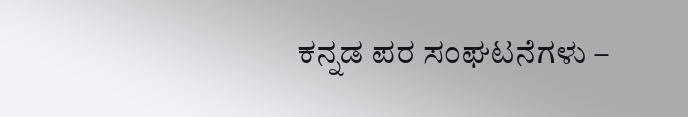ಕನ್ನಡ ಪರ ಸಂಘಟನೆಗಳು –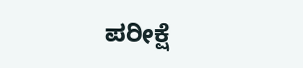ಪರೀಕ್ಷೆ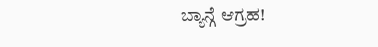ಬ್ಯಾನ್ಗೆ ಆಗ್ರಹ!